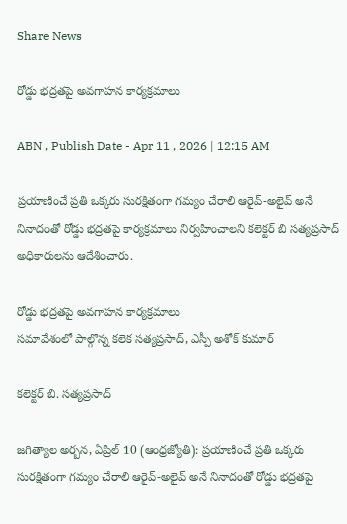Share News

రోడ్డు భద్రతపై అవగాహన కార్యక్రమాలు

ABN , Publish Date - Apr 11 , 2026 | 12:15 AM

ప్రయాణించే ప్రతి ఒక్కరు సురక్షితంగా గమ్యం చేరాలి ఆరైవ్‌-అలైవ్‌ అనే నినాదంతో రోడ్డు భద్రతపై కార్యక్రమాలు నిర్వహించాలని కలెక్టర్‌ బి సత్యప్రసాద్‌ అధికారులను ఆదేశించారు.

రోడ్డు భద్రతపై అవగాహన కార్యక్రమాలు
సమావేశంలో పాల్గొన్న కలెక సత్యప్రసాద్‌, ఎస్పీ అశోక్‌ కుమార్‌

కలెక్టర్‌ బి. సత్యప్రసాద్‌

జగిత్యాల అర్బన, ఏప్రిల్‌ 10 (ఆంధ్రజ్యోతి): ప్రయాణించే ప్రతి ఒక్కరు సురక్షితంగా గమ్యం చేరాలి ఆరైవ్‌-అలైవ్‌ అనే నినాదంతో రోడ్డు భద్రతపై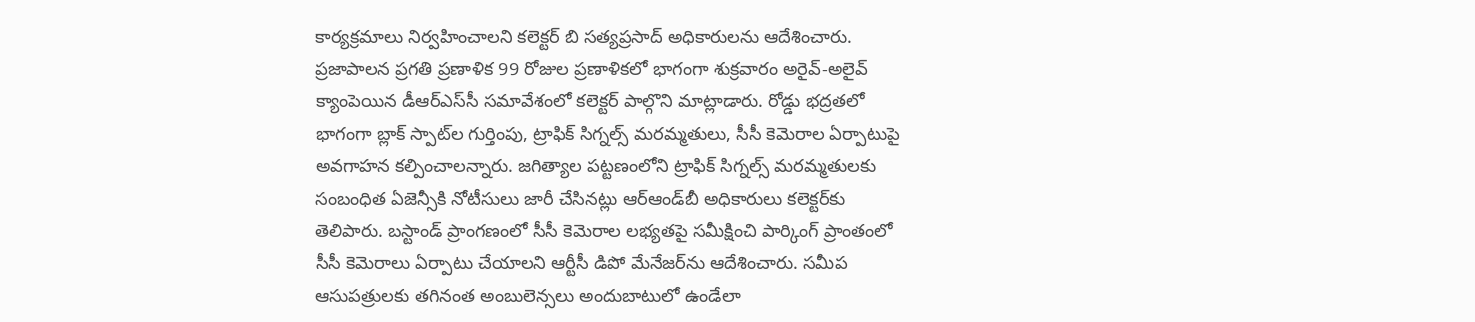కార్యక్రమాలు నిర్వహించాలని కలెక్టర్‌ బి సత్యప్రసాద్‌ అధికారులను ఆదేశించారు. ప్రజాపాలన ప్రగతి ప్రణాళిక 99 రోజుల ప్రణాళికలో భాగంగా శుక్రవారం అరైవ్‌-అలైవ్‌ క్యాంపెయిన డీఆర్‌ఎస్‌సీ సమావేశంలో కలెక్టర్‌ పాల్గొని మాట్లాడారు. రోడ్డు భద్రతలో భాగంగా బ్లాక్‌ స్పాట్‌ల గుర్తింపు, ట్రాఫిక్‌ సిగ్నల్స్‌ మరమ్మతులు, సీసీ కెమెరాల ఏర్పాటుపై అవగాహన కల్పించాలన్నారు. జగిత్యాల పట్టణంలోని ట్రాఫిక్‌ సిగ్నల్స్‌ మరమ్మతులకు సంబంధిత ఏజెన్సీకి నోటీసులు జారీ చేసినట్లు ఆర్‌ఆండ్‌బీ అధికారులు కలెక్టర్‌కు తెలిపారు. బస్టాండ్‌ ప్రాంగణంలో సీసీ కెమెరాల లభ్యతపై సమీక్షించి పార్కింగ్‌ ప్రాంతంలో సీసీ కెమెరాలు ఏర్పాటు చేయాలని ఆర్టీసీ డిపో మేనేజర్‌ను ఆదేశించారు. సమీప ఆసుపత్రులకు తగినంత అంబులెన్సలు అందుబాటులో ఉండేలా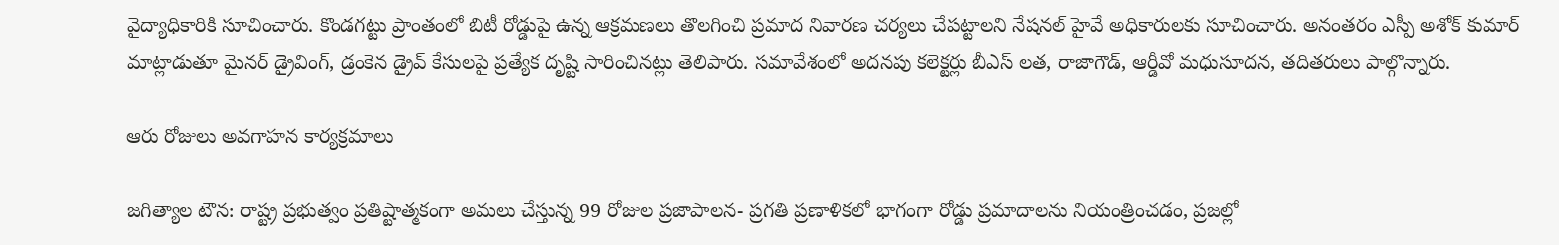వైద్యాధికారికి సూచించారు. కొండగట్టు ప్రాంతంలో బిటీ రోడ్డుపై ఉన్న ఆక్రమణలు తొలగించి ప్రమాద నివారణ చర్యలు చేపట్టాలని నేషనల్‌ హైవే అధికారులకు సూచించారు. అనంతరం ఎస్పీ అశోక్‌ కుమార్‌ మాట్లాడుతూ మైనర్‌ డ్రైవింగ్‌, డ్రంకెన డ్రైవ్‌ కేసులపై ప్రత్యేక దృష్టి సారించినట్లు తెలిపారు. సమావేశంలో అదనపు కలెక్టర్లు బీఎస్‌ లత, రాజాగౌడ్‌, ఆర్డీవో మధుసూదన, తదితరులు పాల్గొన్నారు.

ఆరు రోజులు అవగాహన కార్యక్రమాలు

జగిత్యాల టౌన: రాష్ట్ర ప్రభుత్వం ప్రతిష్టాత్మకంగా అమలు చేస్తున్న 99 రోజుల ప్రజాపాలన- ప్రగతి ప్రణాళికలో భాగంగా రోడ్డు ప్రమాదాలను నియంత్రించడం, ప్రజల్లో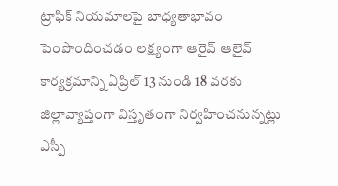ట్రాఫిక్‌ నియమాలపై బాధ్యతాభావం పెంపొందించడం లక్ష్యంగా ఆరైవ్‌ ఆలైవ్‌ కార్యక్రమాన్ని ఏప్రిల్‌ 13 నుండి 18 వరకు జిల్లావ్యాప్తంగా విస్తృతంగా నిర్వహించనున్నట్లు ఎస్పీ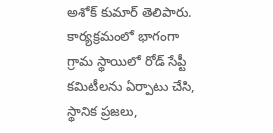అశోక్‌ కుమార్‌ తెలిపారు. కార్యక్రమంలో భాగంగా గ్రామ స్థాయిలో రోడ్‌ సేప్టీ కమిటీలను ఏర్పాటు చేసి, స్థానిక ప్రజలు,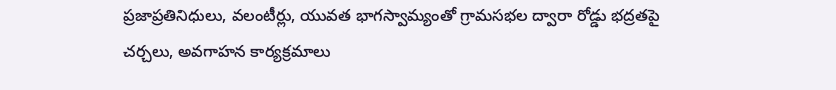ప్రజాప్రతినిధులు, వలంటీర్లు, యువత భాగస్వామ్యంతో గ్రామసభల ద్వారా రోడ్డు భద్రతపై చర్చలు, అవగాహన కార్యక్రమాలు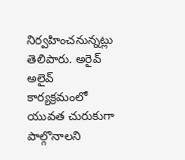నిర్వహించనున్నట్లు తెలిపారు. అరైవ్‌ అలైవ్‌ కార్యక్రమంలో యువత చురుకుగా పాల్గొనాలని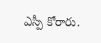ఎస్పీ కోరారు.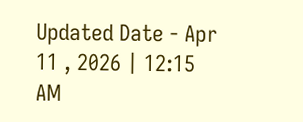Updated Date - Apr 11 , 2026 | 12:15 AM